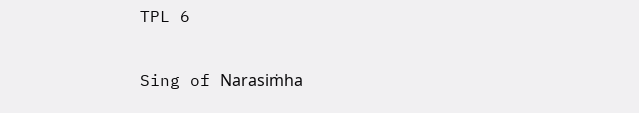TPL 6

Sing of Narasiṁha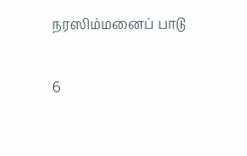நரஸிம்மனைப் பாடு

6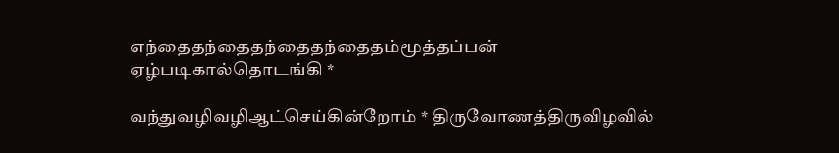எந்தைதந்தைதந்தைதந்தைதம்மூத்தப்பன் ஏழ்படிகால்தொடங்கி *

வந்துவழிவழிஆட்செய்கின்றோம் * திருவோணத்திருவிழவில்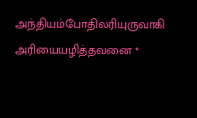அந்தியம்போதிலரியுருவாகி அரியையழித்தவனை *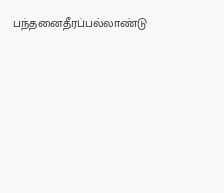பந்தனைதீரப்பல்லாண்டு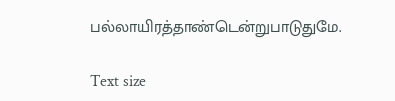பல்லாயிரத்தாண்டென்றுபாடுதுமே.

Text size